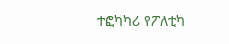ተፎካካሪ የፖለቲካ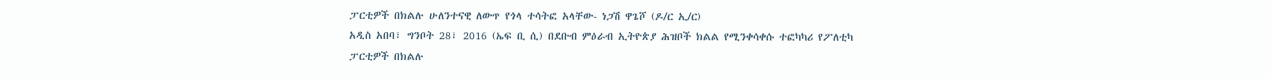ፓርቲዎች በክልሉ ሁለንተናዊ ለውጥ የጎላ ተሳትፎ አላቸው- ነጋሽ ዋጌሾ (ዶ/ር ኢ/ር)
አዲስ አበባ፣ ግንቦት 28፣ 2016 (ኤፍ ቢ ሲ) በደቡብ ምዕራብ ኢትዮጵያ ሕዝቦች ክልል የሚንቀሳቀሱ ተፎካካሪ የፖለቲካ ፓርቲዎች በክልሉ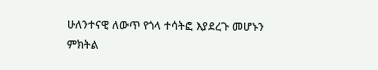ሁለንተናዊ ለውጥ የጎላ ተሳትፎ እያደረጉ መሆኑን ምክትል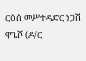ርዕሰ መሥተዳድር ነጋሽ ዋጌሾ (ዶ/ር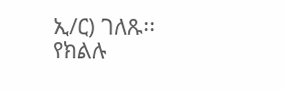ኢ/ር) ገለጹ፡፡
የክልሉ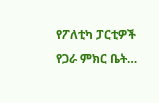የፖለቲካ ፓርቲዎች የጋራ ምክር ቤት…